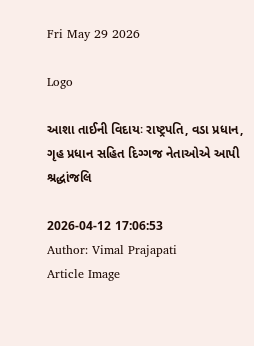Fri May 29 2026

Logo

આશા તાઈની વિદાયઃ રાષ્ટ્રપતિ, વડા પ્રધાન, ગૃહ પ્રધાન સહિત દિગ્ગજ નેતાઓએ આપી શ્રદ્ધાંજલિ

2026-04-12 17:06:53
Author: Vimal Prajapati
Article Image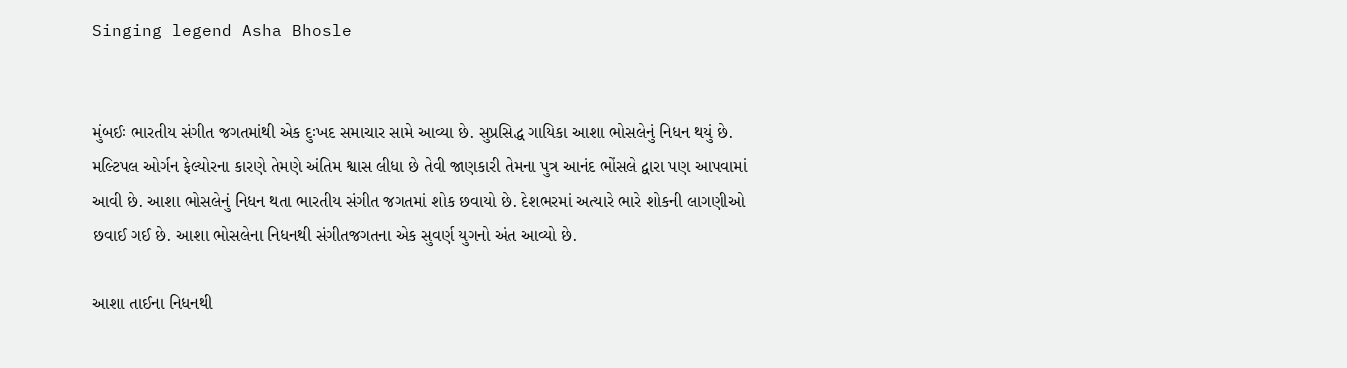Singing legend Asha Bhosle


મુંબઈઃ ભારતીય સંગીત જગતમાંથી એક દુઃખદ સમાચાર સામે આવ્યા છે. સુપ્રસિદ્ધ ગાયિકા આશા ભોસલેનું નિધન થયું છે. મલ્ટિપલ ઓર્ગન ફેલ્યોરના કારણે તેમણે અંતિમ શ્વાસ લીધા છે તેવી જાણકારી તેમના પુત્ર આનંદ ભોંસલે દ્વારા પણ આપવામાં આવી છે. આશા ભોસલેનું નિધન થતા ભારતીય સંગીત જગતમાં શોક છવાયો છે. દેશભરમાં અત્યારે ભારે શોકની લાગણીઓ છવાઈ ગઈ છે. આશા ભોસલેના નિધનથી સંગીતજગતના એક સુવર્ણ યુગનો અંત આવ્યો છે.

આશા તાઈના નિધનથી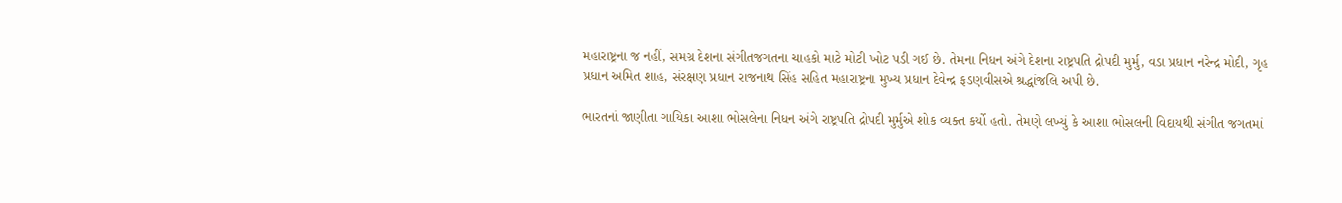મહારાષ્ટ્રના જ નહીં, સમગ્ર દેશના સંગીતજગતના ચાહકો માટે મોટી ખોટ પડી ગઈ છે. તેમના નિધન અંગે દેશના રાષ્ટ્રપતિ દ્રોપદી મુર્મુ, વડા પ્રધાન નરેન્દ્ર મોદી, ગૃહ પ્રધાન અમિત શાહ, સંરક્ષણ પ્રધાન રાજનાથ સિંહ સહિત મહારાષ્ટ્રના મુખ્ય પ્રધાન દેવેન્દ્ર ફડણવીસએ શ્રદ્ધાંજલિ અપી છે.

ભારતનાં જાણીતા ગાયિકા આશા ભોસલેના નિધન અંગે રાષ્ટ્રપતિ દ્રોપદી મુર્મુએ શોક વ્યક્ત કર્યો હતો. તેમણે લખ્યું કે આશા ભોસલની વિદાયથી સંગીત જગતમાં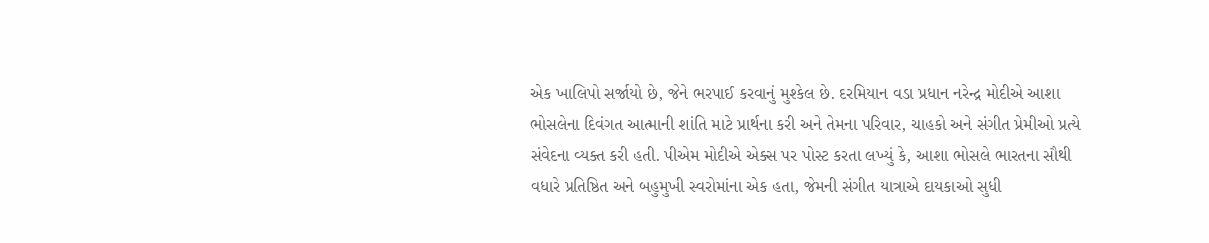એક ખાલિપો સર્જાયો છે, જેને ભરપાઈ કરવાનું મુશ્કેલ છે. દરમિયાન વડા પ્રધાન નરેન્દ્ર મોદીએ આશા ભોસલેના દિવંગત આત્માની શાંતિ માટે પ્રાર્થના કરી અને તેમના પરિવાર, ચાહકો અને સંગીત પ્રેમીઓ પ્રત્યે સંવેદના વ્યક્ત કરી હતી. પીએમ મોદીએ એક્સ પર પોસ્ટ કરતા લખ્યું કે, આશા ભોસલે ભારતના સૌથી વધારે પ્રતિષ્ઠિત અને બહુમુખી સ્વરોમાંના એક હતા, જેમની સંગીત યાત્રાએ દાયકાઓ સુધી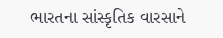ભારતના સાંસ્કૃતિક વારસાને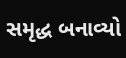સમૃદ્ધ બનાવ્યો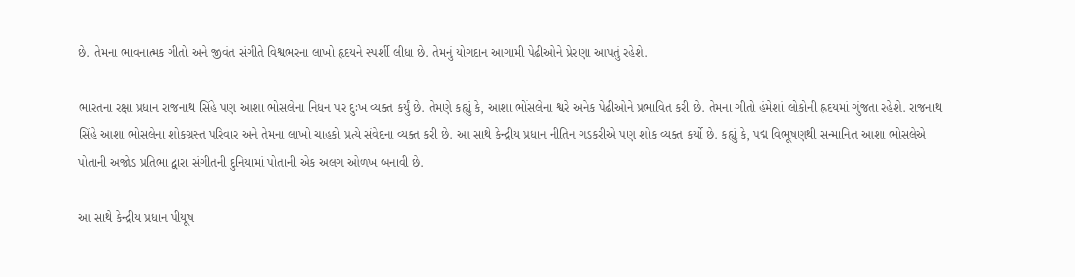છે. તેમના ભાવનાત્મક ગીતો અને જીવંત સંગીતે વિશ્વભરના લાખો હૃદયને સ્પર્શી લીધા છે. તેમનું યોગદાન આગામી પેઢીઓને પ્રેરણા આપતું રહેશે.

ભારતના રક્ષા પ્રધાન રાજનાથ સિંહે પણ આશા ભોસલેના નિધન પર દુઃખ વ્યક્ત કર્યું છે. તેમણે કહ્યું કે, આશા ભોંસલેના શ્વરે અનેક પેઢીઓને પ્રભાવિત કરી છે. તેમના ગીતો હંમેશાં લોકોની હ્રદયમાં ગુંજતા રહેશે. રાજનાથ સિંહે આશા ભોસલેના શોકગ્રસ્ત પરિવાર અને તેમના લાખો ચાહકો પ્રત્યે સંવેદના વ્યક્ત કરી છે. આ સાથે કેન્દ્રીય પ્રધાન નીતિન ગડકરીએ પણ શોક વ્યક્ત કર્યો છે. કહ્યું કે, પદ્મ વિભૂષણથી સન્માનિત આશા ભોસલેએ પોતાની અજોડ પ્રતિભા દ્વારા સંગીતની દુનિયામાં પોતાની એક અલગ ઓળખ બનાવી છે.

આ સાથે કેન્દ્રીય પ્રધાન પીયૂષ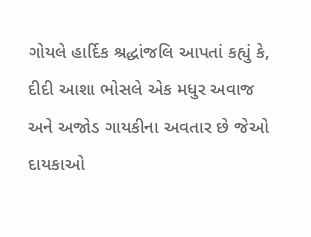ગોયલે હાર્દિક શ્રદ્ધાંજલિ આપતાં કહ્યું કે, દીદી આશા ભોસલે એક મધુર અવાજ અને અજોડ ગાયકીના અવતાર છે જેઓ દાયકાઓ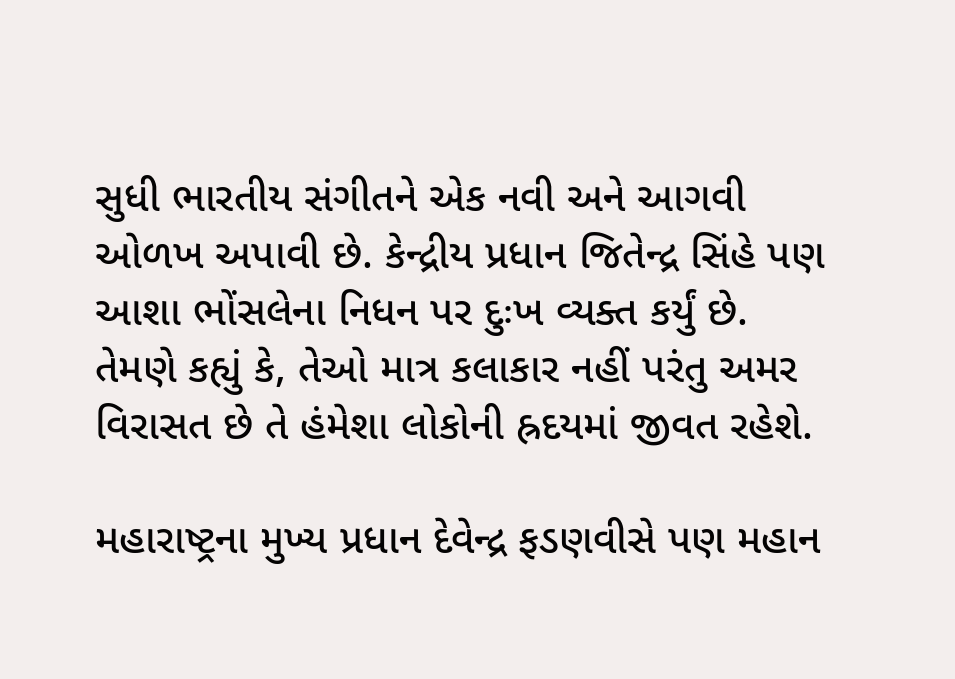સુધી ભારતીય સંગીતને એક નવી અને આગવી ઓળખ અપાવી છે. કેન્દ્રીય પ્રધાન જિતેન્દ્ર સિંહે પણ આશા ભોંસલેના નિધન પર દુઃખ વ્યક્ત કર્યું છે. તેમણે કહ્યું કે, તેઓ માત્ર કલાકાર નહીં પરંતુ અમર વિરાસત છે તે હંમેશા લોકોની હ્રદયમાં જીવત રહેશે.

મહારાષ્ટ્રના મુખ્ય પ્રધાન દેવેન્દ્ર ફડણવીસે પણ મહાન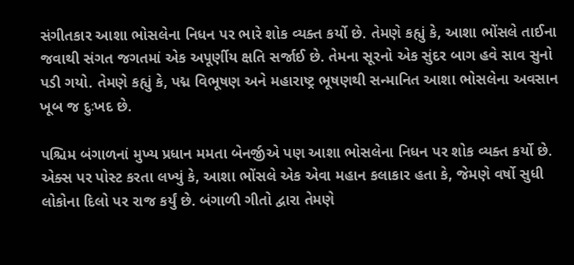સંગીતકાર આશા ભોસલેના નિધન પર ભારે શોક વ્યક્ત કર્યો છે. તેમણે કહ્યું કે, આશા ભોંસલે તાઈના જવાથી સંગત જગતમાં એક અપૂર્ણીય ક્ષતિ સર્જાઈ છે. તેમના સૂરનો એક સુંદર બાગ હવે સાવ સુનો પડી ગયો. તેમણે કહ્યું કે, પદ્મ વિભૂષણ અને મહારાષ્ટ્ર ભૂષણથી સન્માનિત આશા ભોસલેના અવસાન ખૂબ જ દુઃખદ છે.

પશ્ચિમ બંગાળનાં મુખ્ય પ્રધાન મમતા બેનર્જીએ પણ આશા ભોસલેના નિધન પર શોક વ્યક્ત કર્યો છે. એક્સ પર પોસ્ટ કરતા લખ્યું કે, આશા ભોંસલે એક એવા મહાન કલાકાર હતા કે, જેમણે વર્ષો સુધી લોકોના દિલો પર રાજ કર્યું છે. બંગાળી ગીતો દ્વારા તેમણે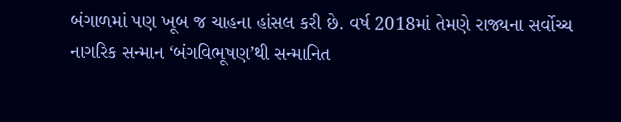બંગાળમાં પણ ખૂબ જ ચાહના હાંસલ કરી છે. વર્ષ 2018માં તેમણે રાજ્યના સર્વોચ્ચ નાગરિક સન્માન ‘બંગવિભૂષણ’થી સન્માનિત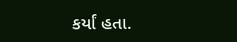કર્યાં હતા.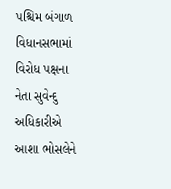પશ્ચિમ બંગાળ વિધાનસભામાં વિરોધ પક્ષના નેતા સુવેન્દુ અધિકારીએ આશા ભોસલેને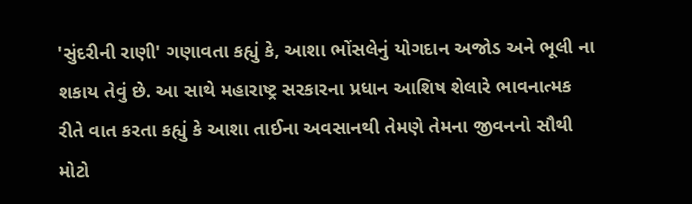'સુંદરીની રાણી' ગણાવતા કહ્યું કે, આશા ભોંસલેનું યોગદાન અજોડ અને ભૂલી ના શકાય તેવું છે. આ સાથે મહારાષ્ટ્ર સરકારના પ્રધાન આશિષ શેલારે ભાવનાત્મક રીતે વાત કરતા કહ્યું કે આશા તાઈના અવસાનથી તેમણે તેમના જીવનનો સૌથી મોટો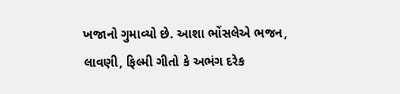ખજાનો ગુમાવ્યો છે. આશા ભોંસલેએ ભજન, લાવણી, ફિલ્મી ગીતો કે અભંગ દરેક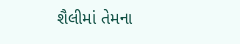શૈલીમાં તેમના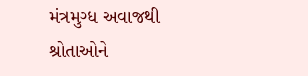મંત્રમુગ્ધ અવાજથી શ્રોતાઓને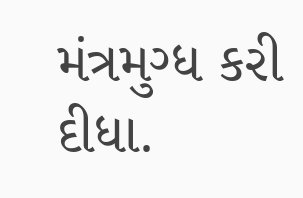મંત્રમુગ્ધ કરી દીધા.